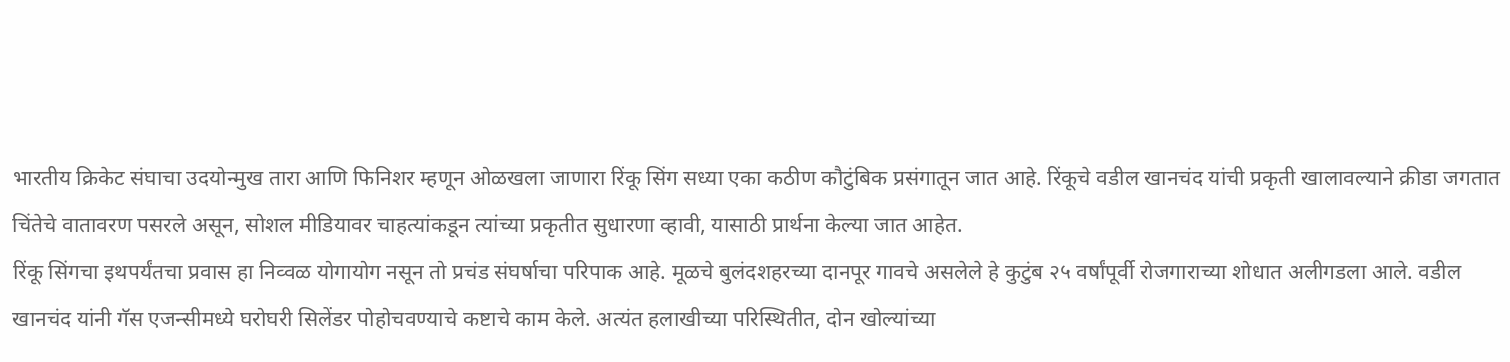भारतीय क्रिकेट संघाचा उदयोन्मुख तारा आणि फिनिशर म्हणून ओळखला जाणारा रिंकू सिंग सध्या एका कठीण कौटुंबिक प्रसंगातून जात आहे. रिंकूचे वडील खानचंद यांची प्रकृती खालावल्याने क्रीडा जगतात चिंतेचे वातावरण पसरले असून, सोशल मीडियावर चाहत्यांकडून त्यांच्या प्रकृतीत सुधारणा व्हावी, यासाठी प्रार्थना केल्या जात आहेत.
रिंकू सिंगचा इथपर्यंतचा प्रवास हा निव्वळ योगायोग नसून तो प्रचंड संघर्षाचा परिपाक आहे. मूळचे बुलंदशहरच्या दानपूर गावचे असलेले हे कुटुंब २५ वर्षांपूर्वी रोजगाराच्या शोधात अलीगडला आले. वडील खानचंद यांनी गॅस एजन्सीमध्ये घरोघरी सिलेंडर पोहोचवण्याचे कष्टाचे काम केले. अत्यंत हलाखीच्या परिस्थितीत, दोन खोल्यांच्या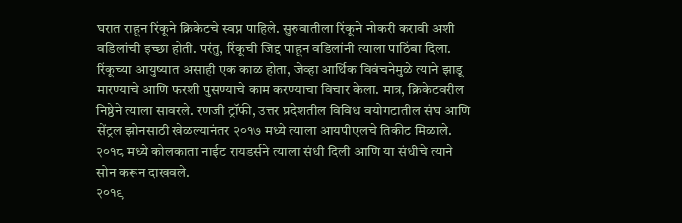घरात राहून रिंकूने क्रिकेटचे स्वप्न पाहिले. सुरुवातीला रिंकूने नोकरी करावी अशी वडिलांची इच्छा होती. परंतु, रिंकूची जिद्द पाहून वडिलांनी त्याला पाठिंबा दिला.
रिंकूच्या आयुष्यात असाही एक काळ होता, जेव्हा आर्थिक विवंचनेमुळे त्याने झाडू मारण्याचे आणि फरशी पुसण्याचे काम करण्याचा विचार केला. मात्र, क्रिकेटवरील निष्ठेने त्याला सावरले. रणजी ट्रॉफी, उत्तर प्रदेशतील विविध वयोगटातील संघ आणि सेंट्रल झोनसाठी खेळल्यानंतर २०१७ मध्ये त्याला आयपीएलचे तिकीट मिळाले. २०१८ मध्ये कोलकाता नाईट रायडर्सने त्याला संधी दिली आणि या संधीचे त्याने सोन करून दाखवले.
२०१९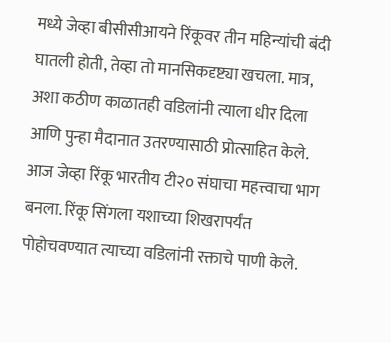मध्ये जेव्हा बीसीसीआयने रिंकूवर तीन महिन्यांची बंदी घातली होती, तेव्हा तो मानसिकदृष्ट्या खचला. मात्र, अशा कठीण काळातही वडिलांनी त्याला धीर दिला आणि पुन्हा मैदानात उतरण्यासाठी प्रोत्साहित केले. आज जेव्हा रिंकू भारतीय टी२० संघाचा महत्त्वाचा भाग बनला. रिंकू सिंगला यशाच्या शिखरापर्यंत पोहोचवण्यात त्याच्या वडिलांनी रक्ताचे पाणी केले.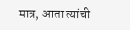मात्र, आता त्यांची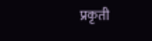प्रकृती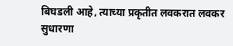बिघडली आहे, त्याच्या प्रकृतीत लवकरात लवकर सुधारणा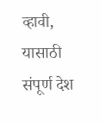व्हावी, यासाठी संपूर्ण देश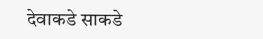देवाकडे साकडे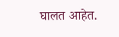घालत आहेत.